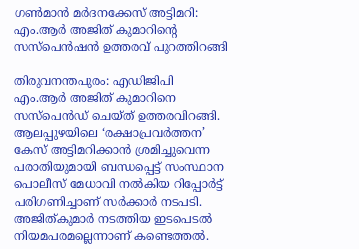ഗൺമാൻ മർദനക്കേസ് അട്ടിമറി: എം.ആർ അജിത് കുമാറിന്റെ സസ്പെൻഷൻ ഉത്തരവ് പുറത്തിറങ്ങി

തിരുവനന്തപുരം: എഡിജിപി എം.ആർ അജിത് കുമാറിനെ സസ്പെൻഡ് ചെയ്ത‌് ഉത്തരവിറങ്ങി. ആലപ്പുഴയിലെ ‘രക്ഷാപ്രവർത്തന’ കേസ് അട്ടിമറിക്കാൻ ശ്രമിച്ചുവെന്ന പരാതിയുമായി ബന്ധപ്പെട്ട് സംസ്ഥാന പൊലീസ് മേധാവി നൽകിയ റിപ്പോർട്ട് പരിഗണിച്ചാണ് സർക്കാർ നടപടി. അജിത്‌കുമാർ നടത്തിയ ഇടപെടൽ നിയമപരമല്ലെന്നാണ് കണ്ടെത്തൽ.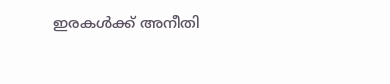ഇരകൾക്ക് അനീതി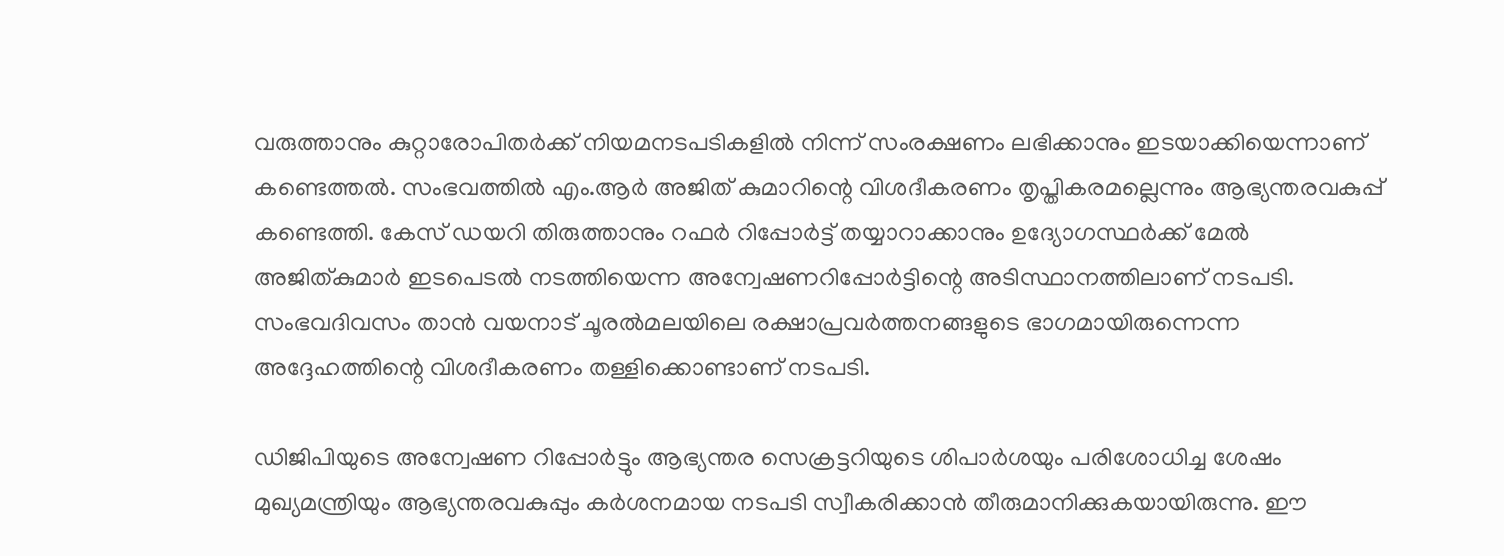വരുത്താനും കുറ്റാരോപിതർക്ക് നിയമനടപടികളിൽ നിന്ന് സംരക്ഷണം ലഭിക്കാനും ഇടയാക്കിയെന്നാണ് കണ്ടെത്തൽ. സംഭവത്തിൽ എം.ആർ അജിത് കുമാറിന്റെ വിശദീകരണം തൃപ്തികരമല്ലെന്നും ആഭ്യന്തരവകുപ്പ് കണ്ടെത്തി. കേസ് ഡയറി തിരുത്താനും റഫർ റിപ്പോർട്ട് തയ്യാറാക്കാനും ഉദ്യോഗസ്ഥർക്ക് മേൽ അജിത്കുമാർ ഇടപെടൽ നടത്തിയെന്ന അന്വേഷണറിപ്പോർട്ടിന്റെ അടിസ്ഥാനത്തിലാണ് നടപടി. സംഭവദിവസം താൻ വയനാട് ചൂരൽമലയിലെ രക്ഷാപ്രവർത്തനങ്ങളുടെ ഭാഗമായിരുന്നെന്ന അദ്ദേഹത്തിന്റെ വിശദീകരണം തള്ളിക്കൊണ്ടാണ് നടപടി.

ഡിജിപിയുടെ അന്വേഷണ റിപ്പോർട്ടും ആഭ്യന്തര സെക്രട്ടറിയുടെ ശിപാർശയും പരിശോധിച്ച ശേഷം മുഖ്യമന്ത്രിയും ആഭ്യന്തരവകുപ്പും കർശനമായ നടപടി സ്വീകരിക്കാൻ തീരുമാനിക്കുകയായിരുന്നു. ഈ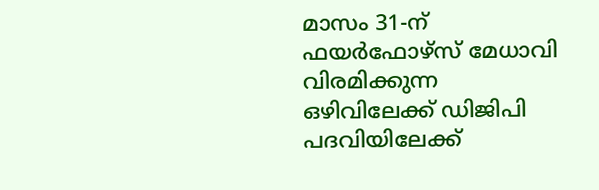മാസം 31-ന് ഫയർഫോഴ്സ് മേധാവി വിരമിക്കുന്ന ഒഴിവിലേക്ക് ഡിജിപി പദവിയിലേക്ക്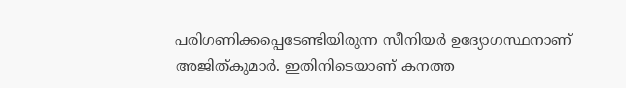പരിഗണിക്കപ്പെടേണ്ടിയിരുന്ന സീനിയർ ഉദ്യോഗസ്ഥനാണ് അജിത്കുമാർ. ഇതിനിടെയാണ് കനത്ത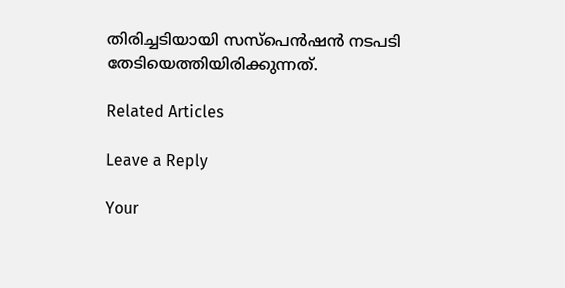തിരിച്ചടിയായി സസ്പെൻഷൻ നടപടി തേടിയെത്തിയിരിക്കുന്നത്.

Related Articles

Leave a Reply

Your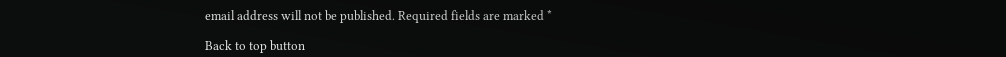email address will not be published. Required fields are marked *

Back to top button